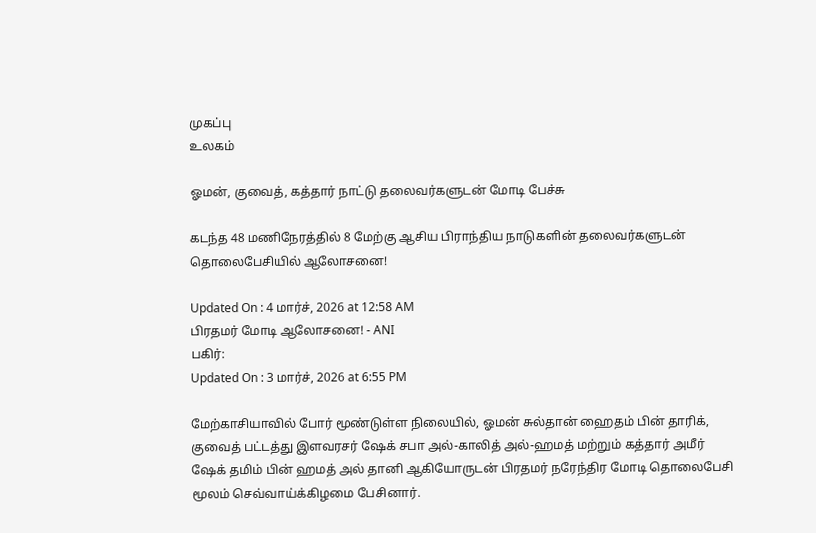முகப்பு
உலகம்

ஓமன், குவைத், கத்தார் நாட்டு தலைவர்களுடன் மோடி பேச்சு

கடந்த 48 மணிநேரத்தில் 8 மேற்கு ஆசிய பிராந்திய நாடுகளின் தலைவர்களுடன் தொலைபேசியில் ஆலோசனை!

Updated On : 4 மார்ச், 2026 at 12:58 AM
பிரதமர் மோடி ஆலோசனை! - ANI
பகிர்:
Updated On : 3 மார்ச், 2026 at 6:55 PM

மேற்காசியாவில் போர் மூண்டுள்ள நிலையில், ஓமன் சுல்தான் ஹைதம் பின் தாரிக், குவைத் பட்டத்து இளவரசர் ஷேக் சபா அல்-காலித் அல்-ஹமத் மற்றும் கத்தார் அமீர் ஷேக் தமிம் பின் ஹமத் அல் தானி ஆகியோருடன் பிரதமர் நரேந்திர மோடி தொலைபேசி மூலம் செவ்வாய்க்கிழமை பேசினார்.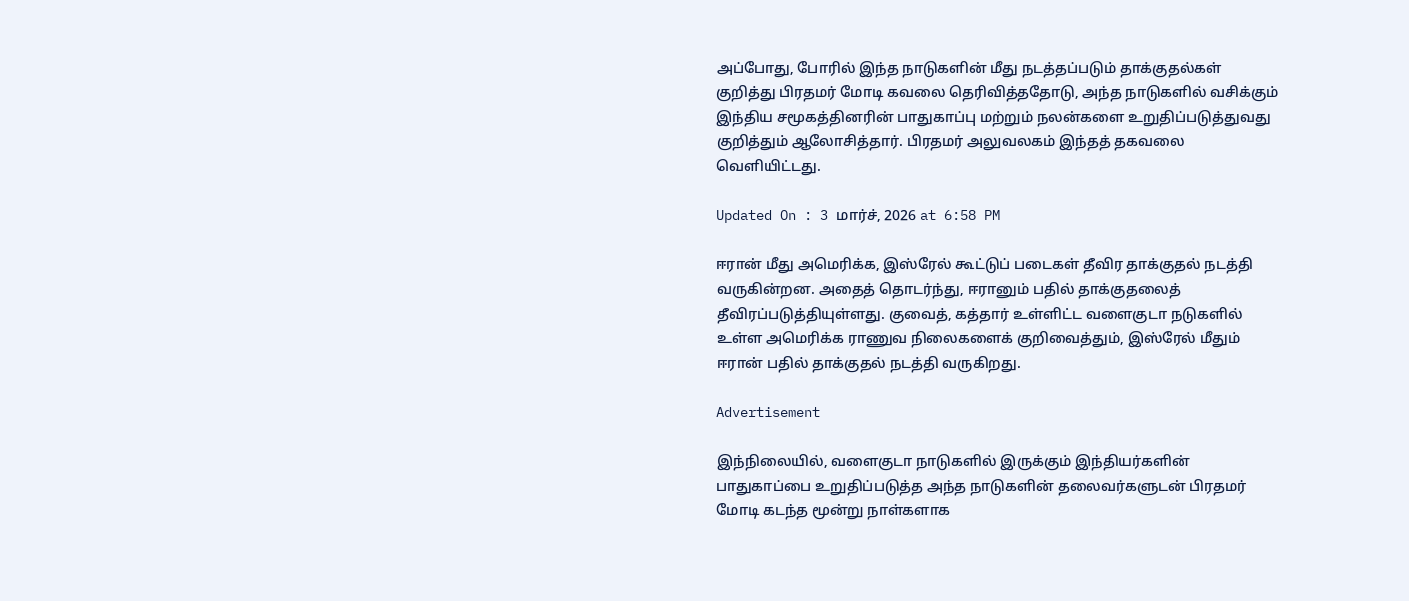அப்போது, போரில் இந்த நாடுகளின் மீது நடத்தப்படும் தாக்குதல்கள் குறித்து பிரதமர் மோடி கவலை தெரிவித்ததோடு, அந்த நாடுகளில் வசிக்கும் இந்திய சமூகத்தினரின் பாதுகாப்பு மற்றும் நலன்களை உறுதிப்படுத்துவது குறித்தும் ஆலோசித்தார். பிரதமர் அலுவலகம் இந்தத் தகவலை வெளியிட்டது.

Updated On : 3 மார்ச், 2026 at 6:58 PM

ஈரான் மீது அமெரிக்க, இஸ்ரேல் கூட்டுப் படைகள் தீவிர தாக்குதல் நடத்தி வருகின்றன. அதைத் தொடர்ந்து, ஈரானும் பதில் தாக்குதலைத் தீவிரப்படுத்தியுள்ளது. குவைத், கத்தார் உள்ளிட்ட வளைகுடா நடுகளில் உள்ள அமெரிக்க ராணுவ நிலைகளைக் குறிவைத்தும், இஸ்ரேல் மீதும் ஈரான் பதில் தாக்குதல் நடத்தி வருகிறது.

Advertisement

இந்நிலையில், வளைகுடா நாடுகளில் இருக்கும் இந்தியர்களின் பாதுகாப்பை உறுதிப்படுத்த அந்த நாடுகளின் தலைவர்களுடன் பிரதமர் மோடி கடந்த மூன்று நாள்களாக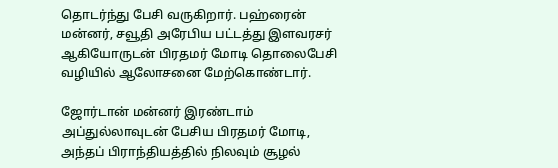தொடர்ந்து பேசி வருகிறார். பஹ்ரைன் மன்னர், சவூதி அரேபிய பட்டத்து இளவரசர் ஆகியோருடன் பிரதமர் மோடி தொலைபேசி வழியில் ஆலோசனை மேற்கொண்டார்.

ஜோர்டான் மன்னர் இரண்டாம் அப்துல்லாவுடன் பேசிய பிரதமர் மோடி, அந்தப் பிராந்தியத்தில் நிலவும் சூழல்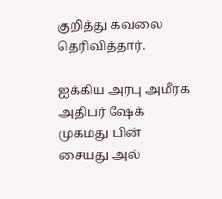குறித்து கவலை தெரிவித்தார்.

ஐக்கிய அரபு அமீரக அதிபர் ஷேக் முகமது பின் சையது அல்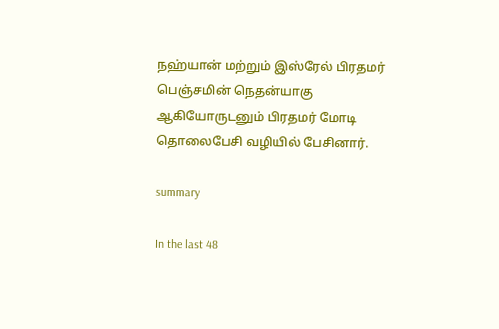நஹ்யான் மற்றும் இஸ்ரேல் பிரதமர் பெஞ்சமின் நெதன்யாகு ஆகியோருடனும் பிரதமர் மோடி தொலைபேசி வழியில் பேசினார்.

summary

In the last 48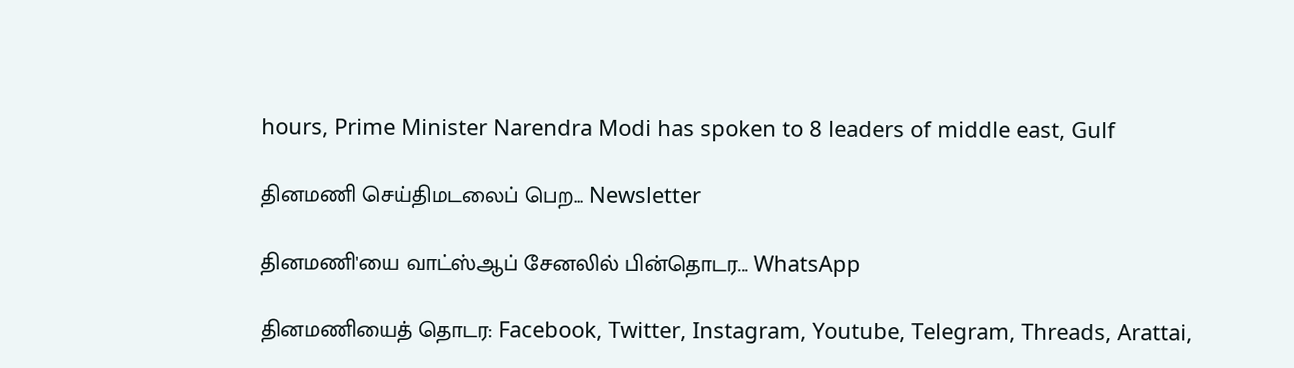hours, Prime Minister Narendra Modi has spoken to 8 leaders of middle east, Gulf

தினமணி செய்திமடலைப் பெற... Newsletter

தினமணி'யை வாட்ஸ்ஆப் சேனலில் பின்தொடர... WhatsApp

தினமணியைத் தொடர: Facebook, Twitter, Instagram, Youtube, Telegram, Threads, Arattai,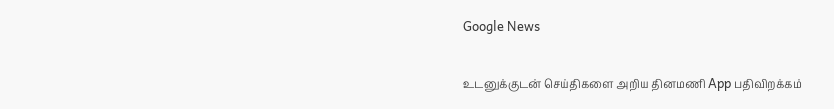Google News

உடனுக்குடன் செய்திகளை அறிய தினமணி App பதிவிறக்கம்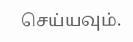செய்யவும்.